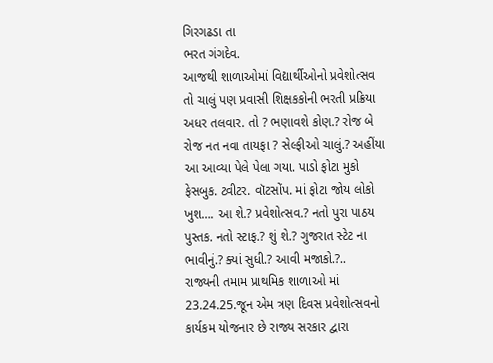ગિરગઢડા તા
ભરત ગંગદેવ.
આજથી શાળાઓમાં વિદ્યાર્થીઓનો પ્રવેશોત્સવ તો ચાલું પણ પ્રવાસી શિક્ષકકોની ભરતી પ્રક્રિયા અધર તલવાર. તો ? ભણાવશે કોણ.? રોજ બે રોજ નત નવા તાયફા ? સેલ્ફીઓ ચાલું.? અહીંયા આ આવ્યા પેલે પેલા ગયા. પાડો ફોટા મુકો ફેસબુક. ટ્વીટર. વૉટસોંપ. માં ફોટા જોય લોકો ખુશ…. આ શે.? પ્રવેશોત્સવ.? નતો પુરા પાઠય પુસ્તક. નતો સ્ટાફ.? શું શે.? ગુજરાત સ્ટેટ ના ભાવીનું.? ક્યાં સુધી.? આવી મજાકો.?..
રાજ્યની તમામ પ્રાથમિક શાળાઓ માં 23.24.25.જૂન એમ ત્રણ દિવસ પ્રવેશોત્સવનો કાર્યકમ યોજનાર છે રાજ્ય સરકાર દ્વારા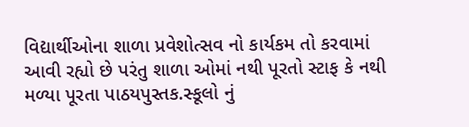વિદ્યાર્થીઓના શાળા પ્રવેશોત્સવ નો કાર્યકમ તો કરવામાં આવી રહ્યો છે પરંતુ શાળા ઓમાં નથી પૂરતો સ્ટાફ કે નથી મળ્યા પૂરતા પાઠયપુસ્તક.સ્કૂલો નું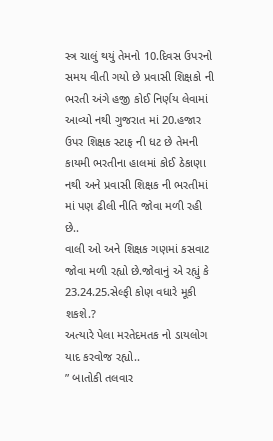સ્ત્ર ચાલું થયું તેમનો 10.દિવસ ઉપરનો સમય વીતી ગયો છે પ્રવાસી શિક્ષકો ની ભરતી અંગે હજી કોઈ નિર્ણય લેવામાં આવ્યો નથી ગુજરાત માં 20.હજાર ઉપર શિક્ષક સ્ટાફ ની ધટ છે તેમની કાયમી ભરતીના હાલમાં કોઈ ઠેકાણા નથી અને પ્રવાસી શિક્ષક ની ભરતીમાં માં પણ ઢીલી નીતિ જોવા મળી રહી છે..
વાલી ઓ અને શિક્ષક ગણમાં કસવાટ જોવા મળી રહ્યો છે.જોવાનું એ રહ્યું કે 23.24.25.સેલ્ફી કોણ વધારે મૂકી શકશે.?
અત્યારે પેલા મરતેદમતક નો ડાયલોગ યાદ કરવોજ રહ્યો..
” બાતોકી તલવાર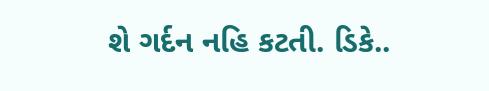શે ગર્દન નહિ કટતી. ડિકે..